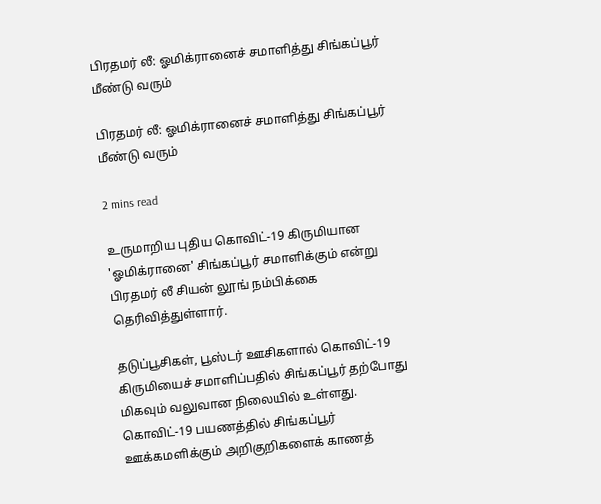பிரதமர் லீ: ஓமிக்ரானைச் சமாளித்து சிங்கப்பூர் மீண்டு வரும்

பிரதமர் லீ: ஓமிக்ரானைச் சமாளித்து சிங்கப்பூர் மீண்டு வரும்

2 mins read

உருமாறிய புதிய கொவிட்-19 கிருமியான 'ஓமிக்ரானை' சிங்கப்பூர் சமாளிக்கும் என்று பிரதமர் லீ சியன் லூங் நம்பிக்கை தெரிவித்துள்ளார்.

தடுப்பூசிகள், பூஸ்டர் ஊசிகளால் கொவிட்-19 கிருமியைச் சமாளிப்பதில் சிங்கப்பூர் தற்போது மிகவும் வலுவான நிலையில் உள்ளது. கொவிட்-19 பயணத்தில் சிங்கப்பூர் ஊக்கமளிக்கும் அறிகுறிகளைக் காணத்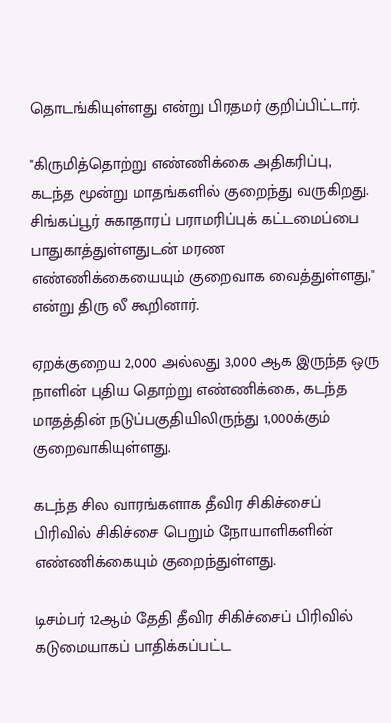தொடங்கியுள்ளது என்று பிரதமர் குறிப்பிட்டார்.

"கிருமித்தொற்று எண்ணிக்கை அதிகரிப்பு, கடந்த மூன்று மாதங்களில் குறைந்து வருகிறது. சிங்கப்பூர் சுகாதாரப் பராமரிப்புக் கட்டமைப்பை பாதுகாத்துள்ளதுடன் மரண எண்ணிக்கையையும் குறைவாக வைத்துள்ளது," என்று திரு லீ கூறினார்.

ஏறக்குறைய 2,000 அல்லது 3,000 ஆக இருந்த ஒரு நாளின் புதிய தொற்று எண்ணிக்கை, கடந்த மாதத்தின் நடுப்பகுதியிலிருந்து 1,000க்கும் குறைவாகியுள்ளது.

கடந்த சில வாரங்களாக தீவிர சிகிச்சைப் பிரிவில் சிகிச்சை பெறும் நோயாளிகளின் எண்ணிக்கையும் குறைந்துள்ளது.

டிசம்பர் 12ஆம் தேதி தீவிர சிகிச்சைப் பிரிவில் கடுமையாகப் பாதிக்கப்பட்ட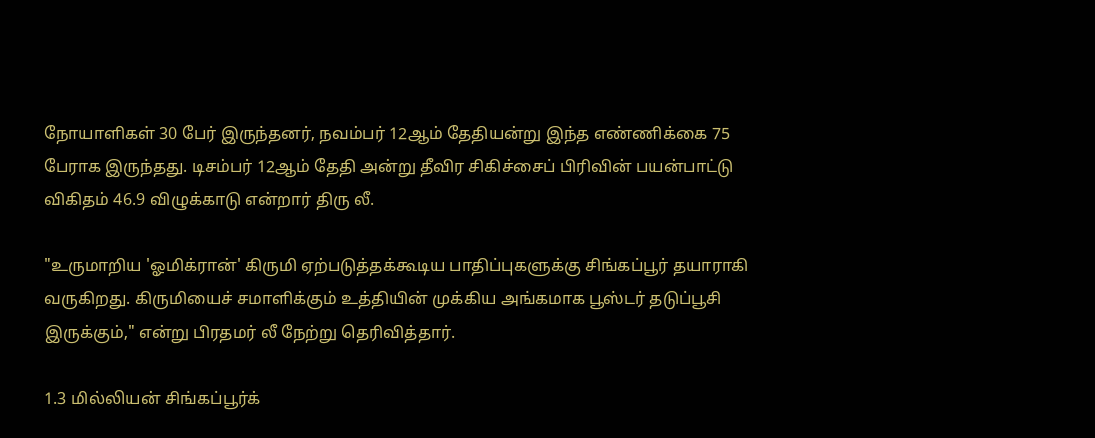நோயாளிகள் 30 பேர் இருந்தனர், நவம்பர் 12ஆம் தேதியன்று இந்த எண்ணிக்கை 75 பேராக இருந்தது. டிசம்பர் 12ஆம் தேதி அன்று தீவிர சிகிச்சைப் பிரிவின் பயன்பாட்டு விகிதம் 46.9 விழுக்காடு என்றார் திரு லீ.

"உருமாறிய 'ஓமிக்ரான்' கிருமி ஏற்படுத்தக்கூடிய பாதிப்புகளுக்கு சிங்கப்பூர் தயாராகி வருகிறது. கிருமியைச் சமாளிக்கும் உத்தியின் முக்கிய அங்கமாக பூஸ்டர் தடுப்பூசி இருக்கும்," என்று பிரதமர் லீ நேற்று தெரிவித்தார்.

1.3 மில்லியன் சிங்கப்பூர்க்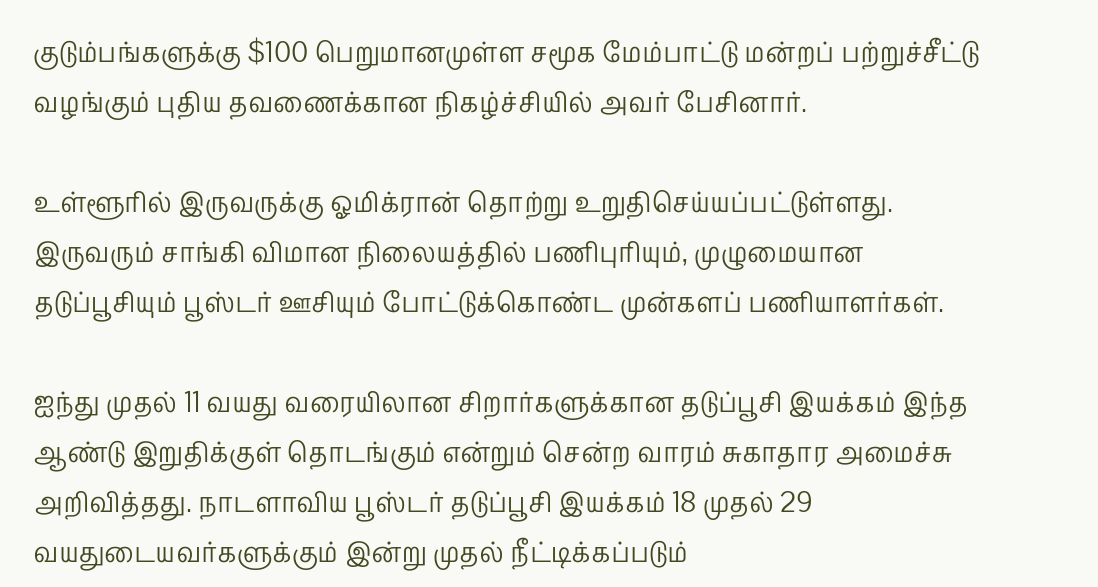குடும்பங்களுக்கு $100 பெறுமானமுள்ள சமூக மேம்பாட்டு மன்றப் பற்றுச்சீட்டு வழங்கும் புதிய தவணைக்கான நிகழ்ச்சியில் அவர் பேசினார்.

உள்ளூரில் இருவருக்கு ஓமிக்ரான் தொற்று உறுதிசெய்யப்பட்டுள்ளது. இருவரும் சாங்கி விமான நிலையத்தில் பணிபுரியும், முழுமையான தடுப்பூசியும் பூஸ்டர் ஊசியும் போட்டுக்கொண்ட முன்களப் பணியாளர்கள்.

ஐந்து முதல் 11 வயது வரையிலான சிறார்களுக்கான தடுப்பூசி இயக்கம் இந்த ஆண்டு இறுதிக்குள் தொடங்கும் என்றும் சென்ற வாரம் சுகாதார அமைச்சு அறிவித்தது. நாடளாவிய பூஸ்டர் தடுப்பூசி இயக்கம் 18 முதல் 29 வயதுடையவர்களுக்கும் இன்று முதல் நீட்டிக்கப்படும்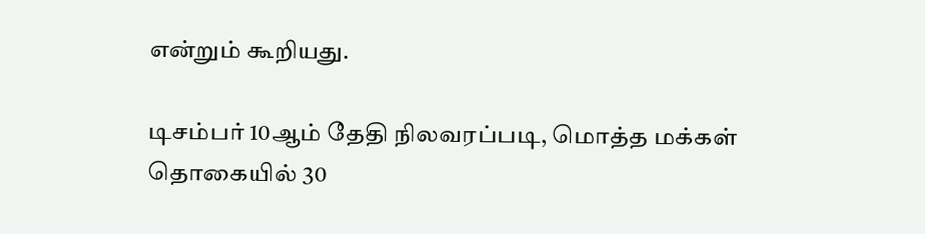என்றும் கூறியது.

டிசம்பர் 10ஆம் தேதி நிலவரப்படி, மொத்த மக்கள் தொகையில் 30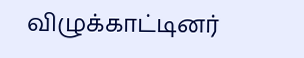விழுக்காட்டினர்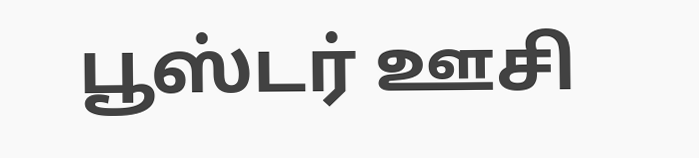பூஸ்டர் ஊசி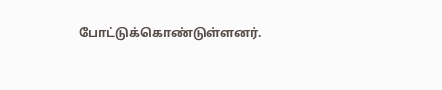போட்டுக்கொண்டுள்ளனர்.